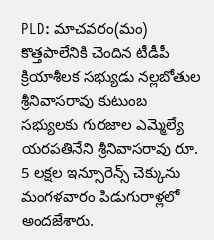PLD: మాచవరం(మం) కొత్తపాలేనికి చెందిన టీడీపీ క్రియాశీలక సభ్యుడు నల్లబోతుల శ్రీనివాసరావు కుటుంబ సభ్యులకు గురజాల ఎమ్మెల్యే యరపతినేని శ్రీనివాసరావు రూ. 5 లక్షల ఇన్సూరెన్స్ చెక్కును మంగళవారం పిడుగురాళ్లలో అందజేశారు.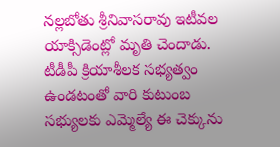నల్లబోతు శ్రీనివాసరావు ఇటీవల యాక్సిడెంట్లో మృతి చెందాడు. టీడీపీ క్రియాశీలక సభ్యత్వం ఉండటంతో వారి కుటుంబ సభ్యులకు ఎమ్మెల్యే ఈ చెక్కును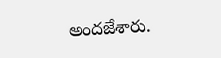అందజేశారు.